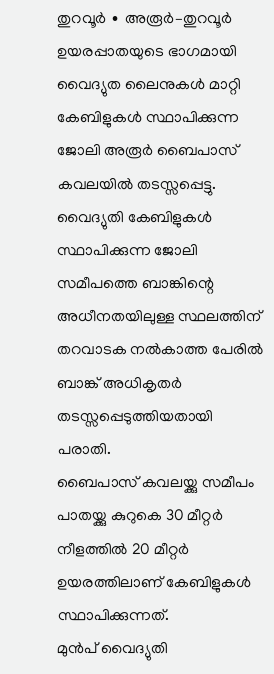തുറവൂർ ∙ അരൂർ–തുറവൂർ ഉയരപ്പാതയുടെ ഭാഗമായി വൈദ്യുത ലൈനുകൾ മാറ്റി കേബിളുകൾ സ്ഥാപിക്കുന്ന ജോലി അരൂർ ബൈപാസ് കവലയിൽ തടസ്സപ്പെട്ടു. വൈദ്യുതി കേബിളുകൾ സ്ഥാപിക്കുന്ന ജോലി സമീപത്തെ ബാങ്കിന്റെ അധീനതയിലുള്ള സ്ഥലത്തിന് തറവാടക നൽകാത്ത പേരിൽ ബാങ്ക് അധികൃതർ തടസ്സപ്പെടുത്തിയതായി പരാതി.
ബൈപാസ് കവലയ്ക്കു സമീപം പാതയ്ക്കു കുറുകെ 30 മീറ്റർ നീളത്തിൽ 20 മീറ്റർ ഉയരത്തിലാണ് കേബിളുകൾ സ്ഥാപിക്കുന്നത്.
മുൻപ് വൈദ്യുതി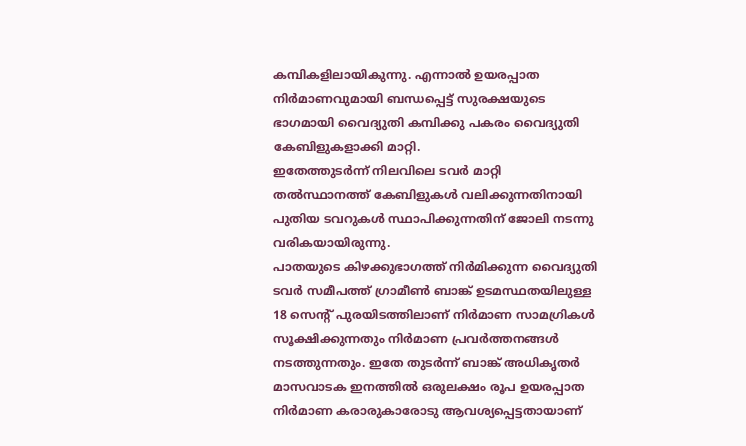കമ്പികളിലായികുന്നു. എന്നാൽ ഉയരപ്പാത നിർമാണവുമായി ബന്ധപ്പെട്ട് സുരക്ഷയുടെ ഭാഗമായി വൈദ്യുതി കമ്പിക്കു പകരം വൈദ്യുതി കേബിളുകളാക്കി മാറ്റി.
ഇതേത്തുടർന്ന് നിലവിലെ ടവർ മാറ്റി തൽസ്ഥാനത്ത് കേബിളുകൾ വലിക്കുന്നതിനായി പുതിയ ടവറുകൾ സ്ഥാപിക്കുന്നതിന് ജോലി നടന്നു വരികയായിരുന്നു.
പാതയുടെ കിഴക്കുഭാഗത്ത് നിർമിക്കുന്ന വൈദ്യുതി ടവർ സമീപത്ത് ഗ്രാമീൺ ബാങ്ക് ഉടമസ്ഥതയിലുള്ള 18 സെന്റ് പുരയിടത്തിലാണ് നിർമാണ സാമഗ്രികൾ സൂക്ഷിക്കുന്നതും നിർമാണ പ്രവർത്തനങ്ങൾ നടത്തുന്നതും. ഇതേ തുടർന്ന് ബാങ്ക് അധികൃതർ മാസവാടക ഇനത്തിൽ ഒരുലക്ഷം രൂപ ഉയരപ്പാത നിർമാണ കരാരുകാരോടു ആവശ്യപ്പെട്ടതായാണ്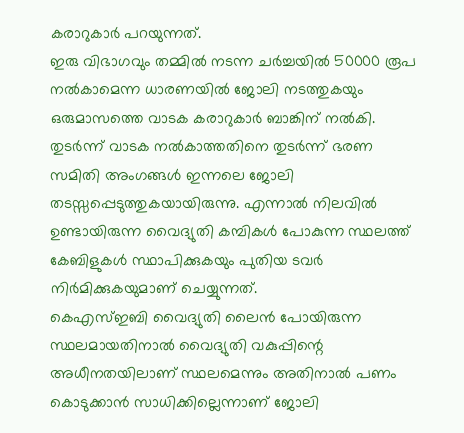കരാറുകാർ പറയുന്നത്.
ഇരു വിഭാഗവും തമ്മിൽ നടന്ന ചർച്ചയിൽ 50000 രൂപ നൽകാമെന്ന ധാരണയിൽ ജോലി നടത്തുകയും ഒരുമാസത്തെ വാടക കരാറുകാർ ബാങ്കിന് നൽകി.
തുടർന്ന് വാടക നൽകാത്തതിനെ തുടർന്ന് ഭരണ സമിതി അംഗങ്ങൾ ഇന്നലെ ജോലി തടസ്സപ്പെടുത്തുകയായിരുന്നു. എന്നാൽ നിലവിൽ ഉണ്ടായിരുന്ന വൈദ്യുതി കമ്പികൾ പോകുന്ന സ്ഥലത്ത് കേബിളുകൾ സ്ഥാപിക്കുകയും പുതിയ ടവർ നിർമിക്കുകയുമാണ് ചെയ്യുന്നത്.
കെഎസ്ഇബി വൈദ്യുതി ലൈൻ പോയിരുന്ന സ്ഥലമായതിനാൽ വൈദ്യുതി വകുപ്പിന്റെ അധീനതയിലാണ് സ്ഥലമെന്നും അതിനാൽ പണം കൊടുക്കാൻ സാധിക്കില്ലെന്നാണ് ജോലി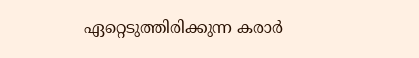ഏറ്റെടുത്തിരിക്കുന്ന കരാർ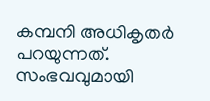കമ്പനി അധികൃതർ പറയുന്നത്.
സംഭവവുമായി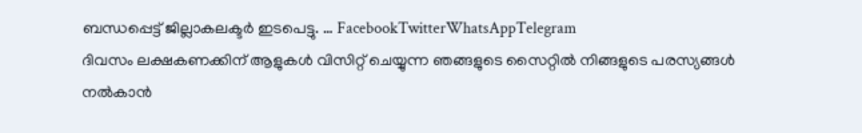ബന്ധപ്പെട്ട് ജില്ലാകലക്ടർ ഇടപെട്ടു. … FacebookTwitterWhatsAppTelegram
ദിവസം ലക്ഷകണക്കിന് ആളുകൾ വിസിറ്റ് ചെയ്യുന്ന ഞങ്ങളുടെ സൈറ്റിൽ നിങ്ങളുടെ പരസ്യങ്ങൾ നൽകാൻ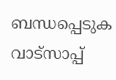ബന്ധപ്പെടുക വാട്സാപ്പ്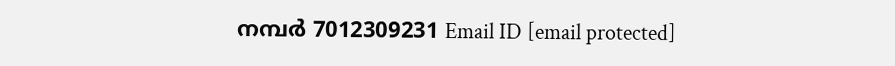നമ്പർ 7012309231 Email ID [email protected]